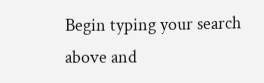Begin typing your search above and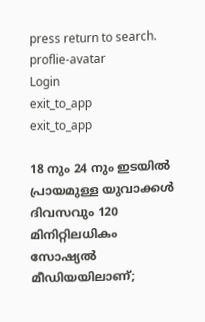press return to search.
proflie-avatar
Login
exit_to_app
exit_to_app

18 നും 24 നും ഇടയിൽ പ്രായമുള്ള യുവാക്കൾ ദിവസവും 120 മിനിറ്റിലധികം സോഷ്യൽ മീഡിയയിലാണ്;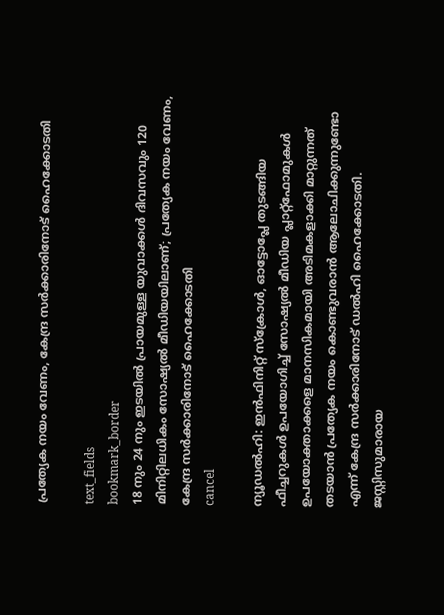പ്രത്യേക നയം വേണം, കേന്ദ്ര സർക്കാരിനോട് ഹൈക്കോടതി

text_fields
bookmark_border
18 നും 24 നും ഇടയിൽ പ്രായമുള്ള യുവാക്കൾ ദിവസവും 120 മിനിറ്റിലധികം സോഷ്യൽ മീഡിയയിലാണ്; പ്രത്യേക നയം വേണം, കേന്ദ്ര സർക്കാരിനോട് ഹൈക്കോടതി
cancel

ന്യൂഡൽഹി: ഇൻഫിനിറ്റ് സ്ക്രോൾ, ഓട്ടോപ്ലേ തുടങ്ങിയ ഫീച്ചറുകൾ ഉപയോഗിച്ച് സോഷ്യൽ മീഡിയ പ്ലാറ്റ്‌ഫോമുകൾ ഉപയോക്താക്കളെ മാനസികമായി അടിമകളാക്കി മാറ്റുന്നത് തടയാൻ പ്രത്യേക നയം കൊണ്ടുവരാൻ ആലോചിക്കുന്നുണ്ടോ എന്ന് കേന്ദ്ര സർക്കാരിനോട് ഡൽഹി ഹൈക്കോടതി. ജസ്റ്റിസുമാരായ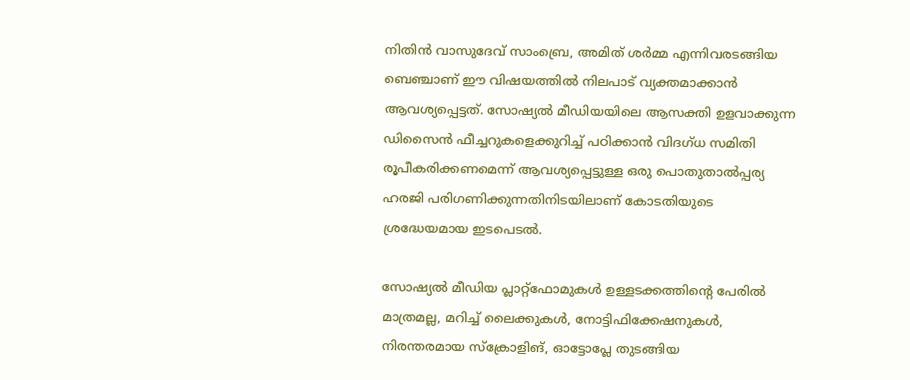നിതിൻ വാസുദേവ് സാംബ്രെ, അമിത് ശർമ്മ എന്നിവരടങ്ങിയ ബെഞ്ചാണ് ഈ വിഷയത്തിൽ നിലപാട് വ്യക്തമാക്കാൻ ആവശ്യപ്പെട്ടത്. സോഷ്യൽ മീഡിയയിലെ ആസക്തി ഉളവാക്കുന്ന ഡിസൈൻ ഫീച്ചറുകളെക്കുറിച്ച് പഠിക്കാൻ വിദഗ്ധ സമിതി രൂപീകരിക്കണമെന്ന് ആവശ്യപ്പെട്ടുള്ള ഒരു പൊതുതാൽപ്പര്യ ഹരജി പരിഗണിക്കുന്നതിനിടയിലാണ് കോടതിയുടെ ശ്രദ്ധേയമായ ഇടപെടൽ.

സോഷ്യൽ മീഡിയ പ്ലാറ്റ്‌ഫോമുകൾ ഉള്ളടക്കത്തിന്റെ പേരിൽ മാത്രമല്ല, മറിച്ച് ലൈക്കുകൾ, നോട്ടിഫിക്കേഷനുകൾ, നിരന്തരമായ സ്ക്രോളിങ്, ഓട്ടോപ്ലേ തുടങ്ങിയ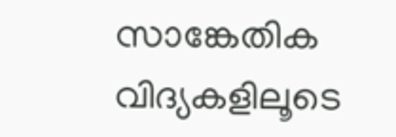സാങ്കേതിക വിദ്യകളിലൂടെ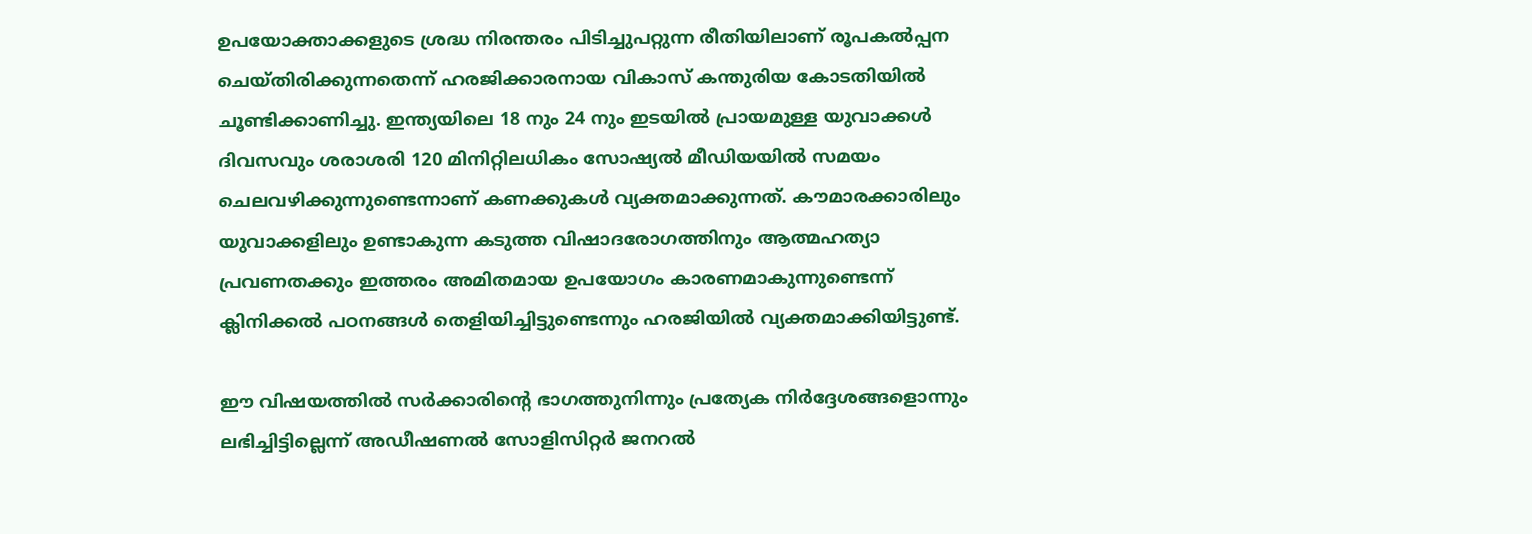ഉപയോക്താക്കളുടെ ശ്രദ്ധ നിരന്തരം പിടിച്ചുപറ്റുന്ന രീതിയിലാണ് രൂപകൽപ്പന ചെയ്തിരിക്കുന്നതെന്ന് ഹരജിക്കാരനായ വികാസ് കന്തുരിയ കോടതിയിൽ ചൂണ്ടിക്കാണിച്ചു. ഇന്ത്യയിലെ 18 നും 24 നും ഇടയിൽ പ്രായമുള്ള യുവാക്കൾ ദിവസവും ശരാശരി 120 മിനിറ്റിലധികം സോഷ്യൽ മീഡിയയിൽ സമയം ചെലവഴിക്കുന്നുണ്ടെന്നാണ് കണക്കുകൾ വ്യക്തമാക്കുന്നത്. കൗമാരക്കാരിലും യുവാക്കളിലും ഉണ്ടാകുന്ന കടുത്ത വിഷാദരോഗത്തിനും ആത്മഹത്യാ പ്രവണതക്കും ഇത്തരം അമിതമായ ഉപയോഗം കാരണമാകുന്നുണ്ടെന്ന് ക്ലിനിക്കൽ പഠനങ്ങൾ തെളിയിച്ചിട്ടുണ്ടെന്നും ഹരജിയിൽ വ്യക്തമാക്കിയിട്ടുണ്ട്.

ഈ വിഷയത്തിൽ സർക്കാരിന്റെ ഭാഗത്തുനിന്നും പ്രത്യേക നിർദ്ദേശങ്ങളൊന്നും ലഭിച്ചിട്ടില്ലെന്ന് അഡീഷണൽ സോളിസിറ്റർ ജനറൽ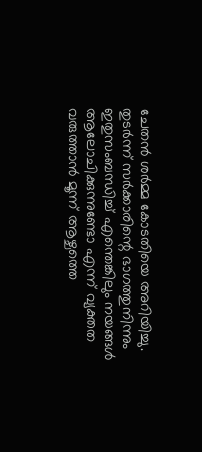ചേതൻ ശർമ്മ കോടതിയെ അറിയിച്ചു. തുടർന്ന് സർക്കാരിന്റെ ഭാഗത്തുനിന്നും ഇതുസംബന്ധിച്ച് എന്തെങ്കിലും നയങ്ങൾ ആലോചിക്കുന്നുണ്ടോ എന്ന് വ്യക്തത വരുത്താൻ മൂന്ന് ആഴ്ചത്തെ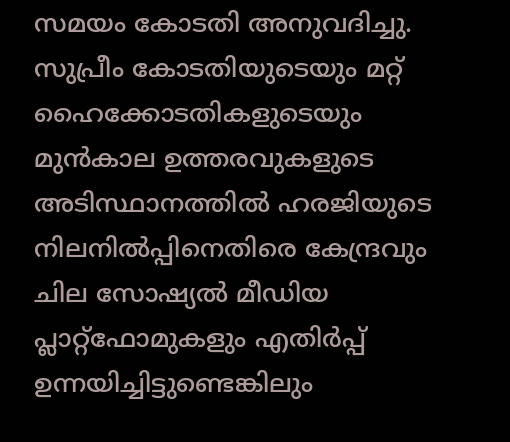സമയം കോടതി അനുവദിച്ചു. സുപ്രീം കോടതിയുടെയും മറ്റ് ഹൈക്കോടതികളുടെയും മുൻകാല ഉത്തരവുകളുടെ അടിസ്ഥാനത്തിൽ ഹരജിയുടെ നിലനിൽപ്പിനെതിരെ കേന്ദ്രവും ചില സോഷ്യൽ മീഡിയ പ്ലാറ്റ്‌ഫോമുകളും എതിർപ്പ് ഉന്നയിച്ചിട്ടുണ്ടെങ്കിലും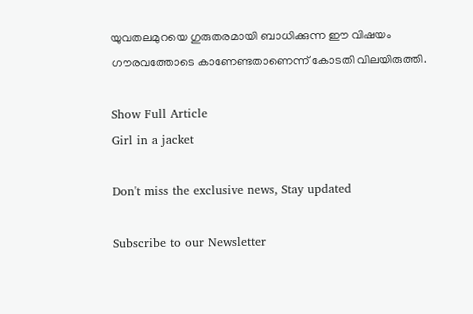യുവതലമുറയെ ഗുരുതരമായി ബാധിക്കുന്ന ഈ വിഷയം ഗൗരവത്തോടെ കാണേണ്ടതാണെന്ന് കോടതി വിലയിരുത്തി.

Show Full Article
Girl in a jacket

Don't miss the exclusive news, Stay updated

Subscribe to our Newsletter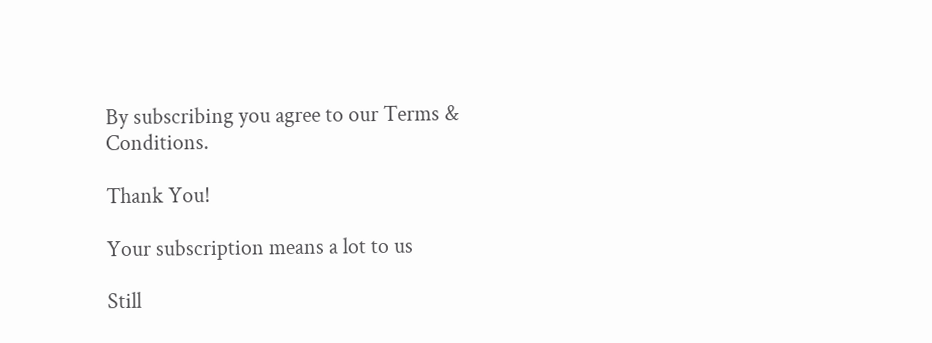By subscribing you agree to our Terms & Conditions.

Thank You!

Your subscription means a lot to us

Still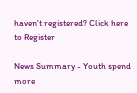haven't registered? Click here to Register

News Summary - Youth spend more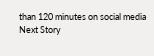than 120 minutes on social media
Next Story